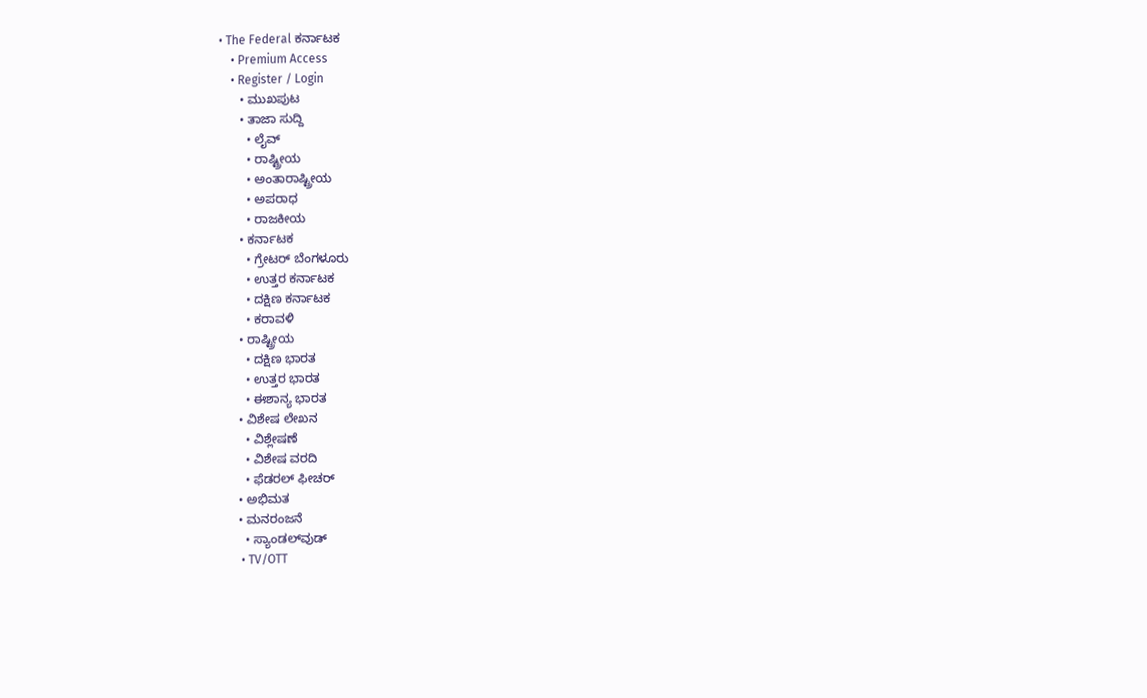• The Federal ಕರ್ನಾಟಕ
    • Premium Access
    • Register / Login
      • ಮುಖಪುಟ
      • ತಾಜಾ ಸುದ್ದಿ
        • ಲೈವ್‌
        • ರಾಷ್ಟ್ರೀಯ
        • ಅಂತಾರಾಷ್ಟ್ರೀಯ
        • ಅಪರಾಧ
        • ರಾಜಕೀಯ
      • ಕರ್ನಾಟಕ
        • ಗ್ರೇಟರ್ ಬೆಂಗಳೂರು
        • ಉತ್ತರ ಕರ್ನಾಟಕ
        • ದಕ್ಷಿಣ ಕರ್ನಾಟಕ
        • ಕರಾವಳಿ
      • ರಾಷ್ಟ್ರೀಯ
        • ದಕ್ಷಿಣ ಭಾರತ
        • ಉತ್ತರ ಭಾರತ
        • ಈಶಾನ್ಯ ಭಾರತ
      • ವಿಶೇಷ ಲೇಖನ
        • ವಿಶ್ಲೇಷಣೆ
        • ವಿಶೇಷ ವರದಿ
        • ಫೆಡರಲ್ ಫೀಚರ್
      • ಅಭಿಮತ
      • ಮನರಂಜನೆ
        • ಸ್ಯಾಂಡಲ್‌ವುಡ್
        • TV/OTT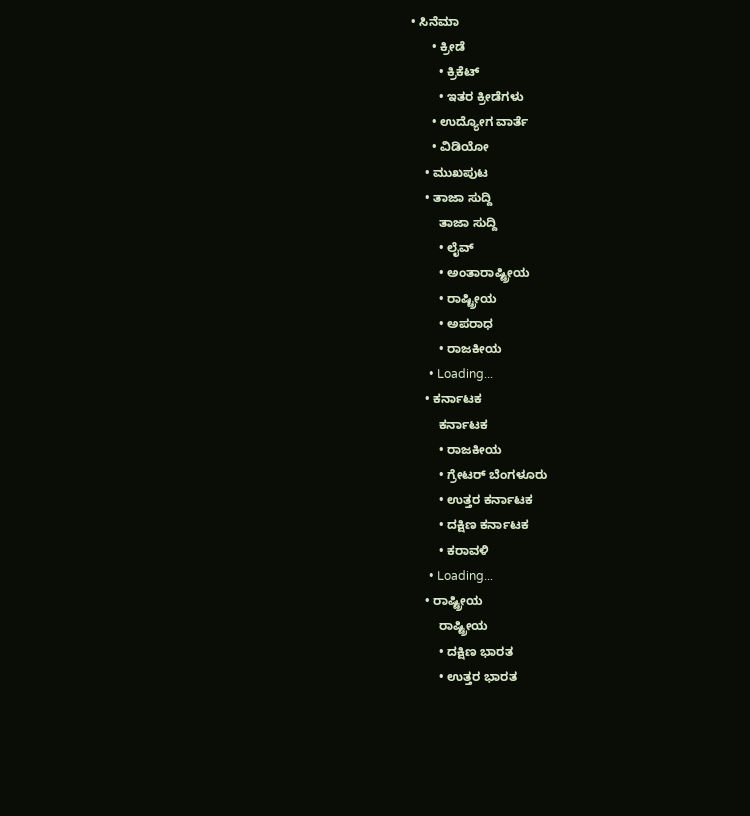• ಸಿನೆಮಾ
      • ಕ್ರೀಡೆ
        • ಕ್ರಿಕೆಟ್
        • ಇತರ ಕ್ರೀಡೆಗಳು
      • ಉದ್ಯೋಗ ವಾರ್ತೆ
      • ವಿಡಿಯೋ
    • ಮುಖಪುಟ
    • ತಾಜಾ ಸುದ್ದಿ
        ತಾಜಾ ಸುದ್ದಿ
        • ಲೈವ್‌
        • ಅಂತಾರಾಷ್ಟ್ರೀಯ
        • ರಾಷ್ಟ್ರೀಯ
        • ಅಪರಾಧ
        • ರಾಜಕೀಯ
      • Loading...
    • ಕರ್ನಾಟಕ
        ಕರ್ನಾಟಕ
        • ರಾಜಕೀಯ
        • ಗ್ರೇಟರ್ ಬೆಂಗಳೂರು
        • ಉತ್ತರ ಕರ್ನಾಟಕ
        • ದಕ್ಷಿಣ ಕರ್ನಾಟಕ
        • ಕರಾವಳಿ
      • Loading...
    • ರಾಷ್ಟ್ರೀಯ
        ರಾಷ್ಟ್ರೀಯ
        • ದಕ್ಷಿಣ ಭಾರತ
        • ಉತ್ತರ ಭಾರತ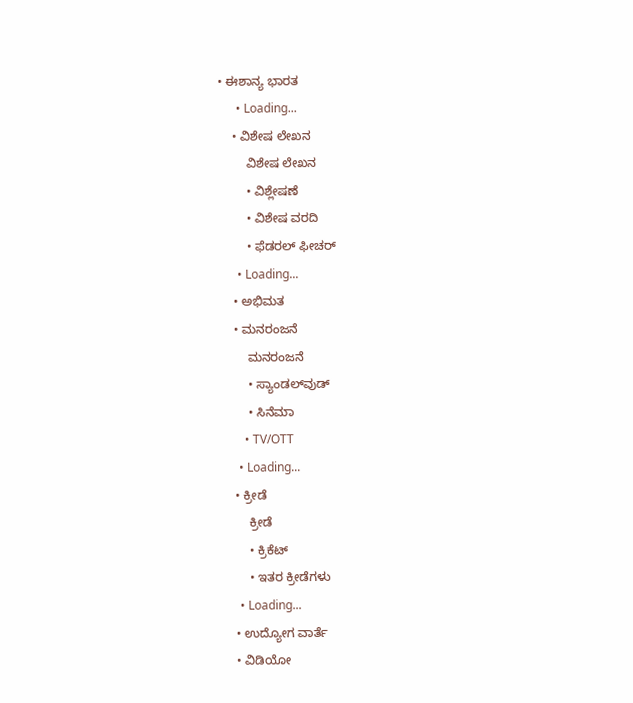• ಈಶಾನ್ಯ ಭಾರತ
      • Loading...
    • ವಿಶೇಷ ಲೇಖನ
        ವಿಶೇಷ ಲೇಖನ
        • ವಿಶ್ಲೇಷಣೆ
        • ವಿಶೇಷ ವರದಿ
        • ಫೆಡರಲ್ ಫೀಚರ್
      • Loading...
    • ಅಭಿಮತ
    • ಮನರಂಜನೆ
        ಮನರಂಜನೆ
        • ಸ್ಯಾಂಡಲ್‌ವುಡ್
        • ಸಿನೆಮಾ
        • TV/OTT
      • Loading...
    • ಕ್ರೀಡೆ
        ಕ್ರೀಡೆ
        • ಕ್ರಿಕೆಟ್
        • ಇತರ ಕ್ರೀಡೆಗಳು
      • Loading...
    • ಉದ್ಯೋಗ ವಾರ್ತೆ
    • ವಿಡಿಯೋ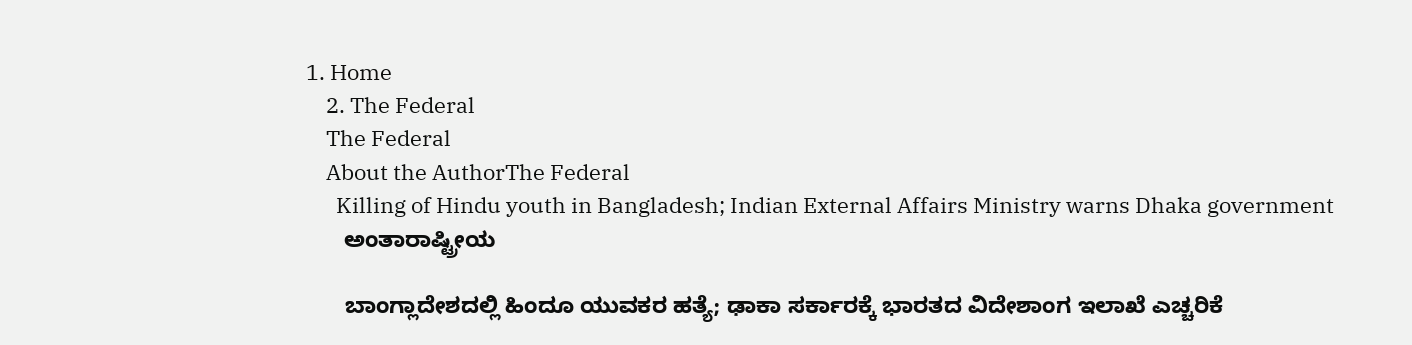1. Home
    2. The Federal
    The Federal
    About the AuthorThe Federal
      Killing of Hindu youth in Bangladesh; Indian External Affairs Ministry warns Dhaka government
      ಅಂತಾರಾಷ್ಟ್ರೀಯ

      ಬಾಂಗ್ಲಾದೇಶದಲ್ಲಿ ಹಿಂದೂ ಯುವಕರ ಹತ್ಯೆ; ಢಾಕಾ ಸರ್ಕಾರಕ್ಕೆ ಭಾರತದ ವಿದೇಶಾಂಗ ಇಲಾಖೆ ಎಚ್ಚರಿಕೆ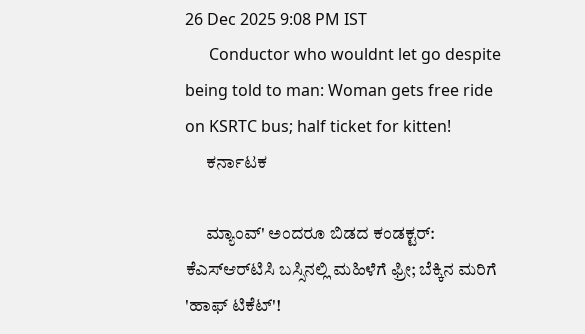26 Dec 2025 9:08 PM IST
      Conductor who wouldnt let go despite being told to man: Woman gets free ride on KSRTC bus; half ticket for kitten!
      ಕರ್ನಾಟಕ

      ಮ್ಯಾಂವ್' ಅಂದರೂ ಬಿಡದ ಕಂಡಕ್ಟರ್: ಕೆಎಸ್‌ಆರ್‌ಟಿಸಿ ಬಸ್ಸಿನಲ್ಲಿ ಮಹಿಳೆಗೆ ಫ್ರೀ; ಬೆಕ್ಕಿನ ಮರಿಗೆ 'ಹಾಫ್ ಟಿಕೆಟ್'!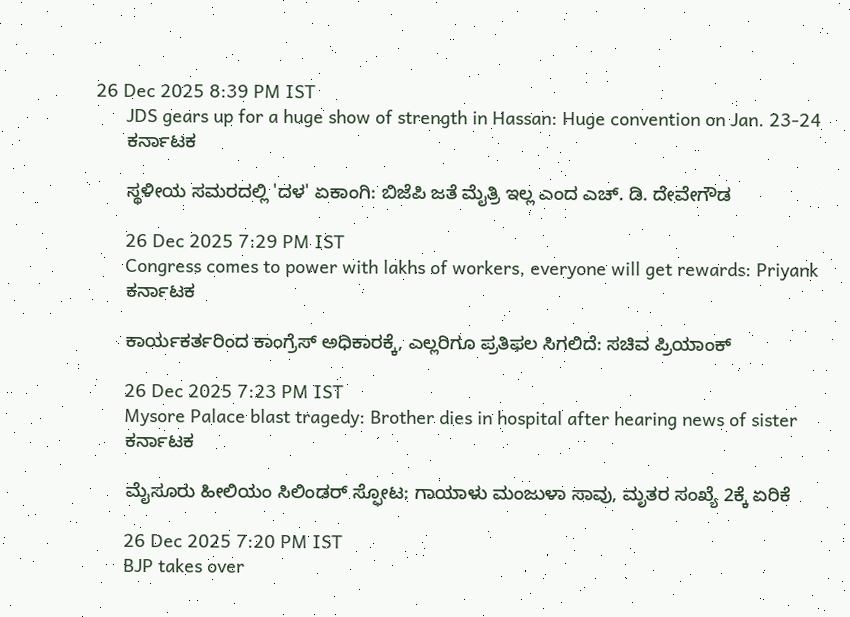26 Dec 2025 8:39 PM IST
      JDS gears up for a huge show of strength in Hassan: Huge convention on Jan. 23-24
      ಕರ್ನಾಟಕ

      ಸ್ಥಳೀಯ ಸಮರದಲ್ಲಿ 'ದಳ' ಏಕಾಂಗಿ: ಬಿಜೆಪಿ ಜತೆ ಮೈತ್ರಿ ಇಲ್ಲ ಎಂದ ಎಚ್. ಡಿ. ದೇವೇಗೌಡ

      26 Dec 2025 7:29 PM IST
      Congress comes to power with lakhs of workers, everyone will get rewards: Priyank
      ಕರ್ನಾಟಕ

      ಕಾರ್ಯಕರ್ತರಿಂದ ಕಾಂಗ್ರೆಸ್‌ ಅಧಿಕಾರಕ್ಕೆ, ಎಲ್ಲರಿಗೂ ಪ್ರತಿಫಲ ಸಿಗಲಿದೆ: ಸಚಿವ ಪ್ರಿಯಾಂಕ್‌

      26 Dec 2025 7:23 PM IST
      Mysore Palace blast tragedy: Brother dies in hospital after hearing news of sister
      ಕರ್ನಾಟಕ

      ಮೈಸೂರು ಹೀಲಿಯಂ ಸಿಲಿಂಡರ್ ಸ್ಫೋಟ: ಗಾಯಾಳು ಮಂಜುಳಾ ಸಾವು, ಮೃತರ ಸಂಖ್ಯೆ 2ಕ್ಕೆ ಏರಿಕೆ

      26 Dec 2025 7:20 PM IST
      BJP takes over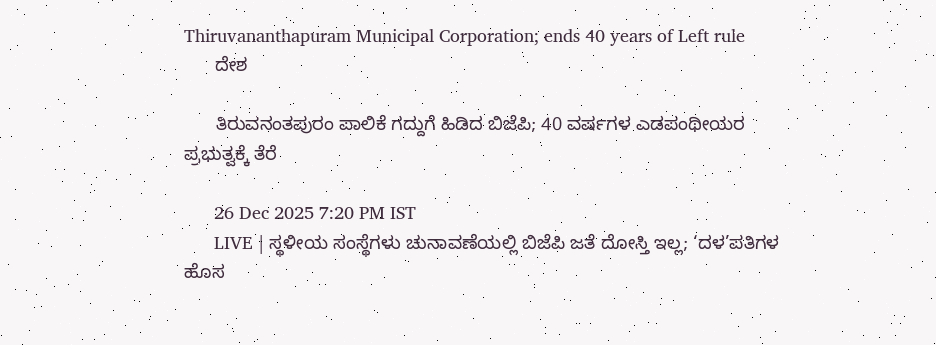Thiruvananthapuram Municipal Corporation; ends 40 years of Left rule
      ದೇಶ

      ತಿರುವನಂತಪುರಂ ಪಾಲಿಕೆ ಗದ್ದುಗೆ ಹಿಡಿದ ಬಿಜೆಪಿ; 40 ವರ್ಷಗಳ ಎಡಪಂಥೀಯರ ಪ್ರಭುತ್ವಕ್ಕೆ ತೆರೆ

      26 Dec 2025 7:20 PM IST
      LIVE | ಸ್ಥಳೀಯ ಸಂಸ್ಥೆಗಳು ಚುನಾವಣೆಯಲ್ಲಿ ಬಿಜೆಪಿ ಜತೆ ದೋಸ್ತಿ ಇಲ್ಲ; ‘ದಳ’ಪತಿಗಳ ಹೊಸ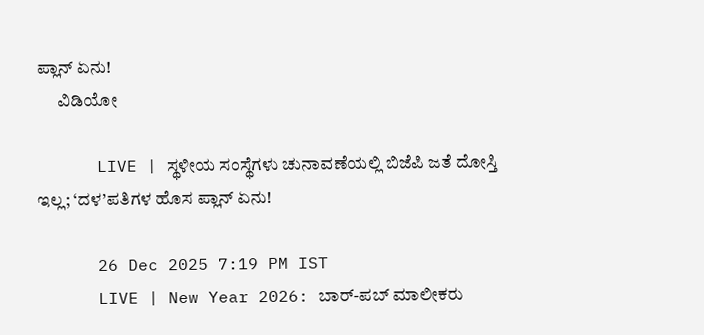ಪ್ಲಾನ್ ಏನು!
      ವಿಡಿಯೋ

      LIVE | ಸ್ಥಳೀಯ ಸಂಸ್ಥೆಗಳು ಚುನಾವಣೆಯಲ್ಲಿ ಬಿಜೆಪಿ ಜತೆ ದೋಸ್ತಿ ಇಲ್ಲ; ‘ದಳ’ಪತಿಗಳ ಹೊಸ ಪ್ಲಾನ್ ಏನು!

      26 Dec 2025 7:19 PM IST
      LIVE | New Year 2026: ಬಾರ್-ಪಬ್ ಮಾಲೀಕರು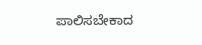ಪಾಲಿಸಬೇಕಾದ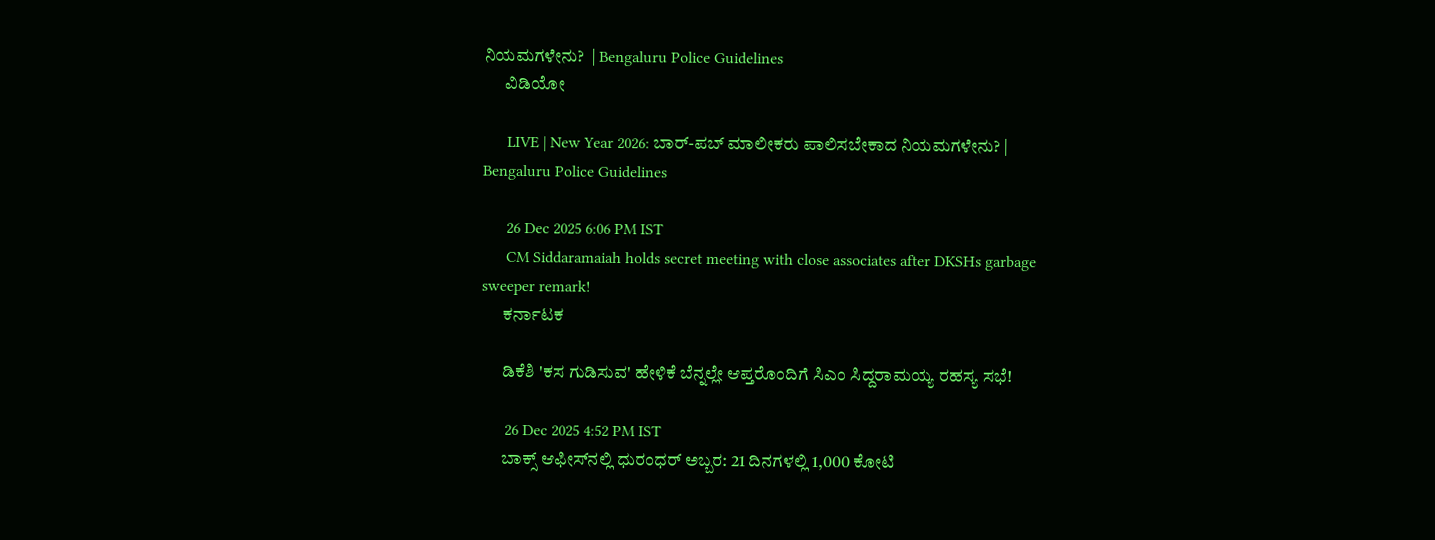ನಿಯಮಗಳೇನು?  | Bengaluru Police Guidelines
      ವಿಡಿಯೋ

      LIVE | New Year 2026: ಬಾರ್-ಪಬ್ ಮಾಲೀಕರು ಪಾಲಿಸಬೇಕಾದ ನಿಯಮಗಳೇನು? | Bengaluru Police Guidelines

      26 Dec 2025 6:06 PM IST
      CM Siddaramaiah holds secret meeting with close associates after DKSHs garbage sweeper remark!
      ಕರ್ನಾಟಕ

      ಡಿಕೆಶಿ 'ಕಸ ಗುಡಿಸುವ' ಹೇಳಿಕೆ ಬೆನ್ನಲ್ಲೇ ಆಪ್ತರೊಂದಿಗೆ ಸಿಎಂ ಸಿದ್ದರಾಮಯ್ಯ ರಹಸ್ಯ ಸಭೆ!

      26 Dec 2025 4:52 PM IST
      ಬಾಕ್ಸ್ ಆಫೀಸ್‌ನಲ್ಲಿ ಧುರಂಧರ್ ಅಬ್ಬರ: 21 ದಿನಗಳಲ್ಲಿ 1,000 ಕೋಟಿ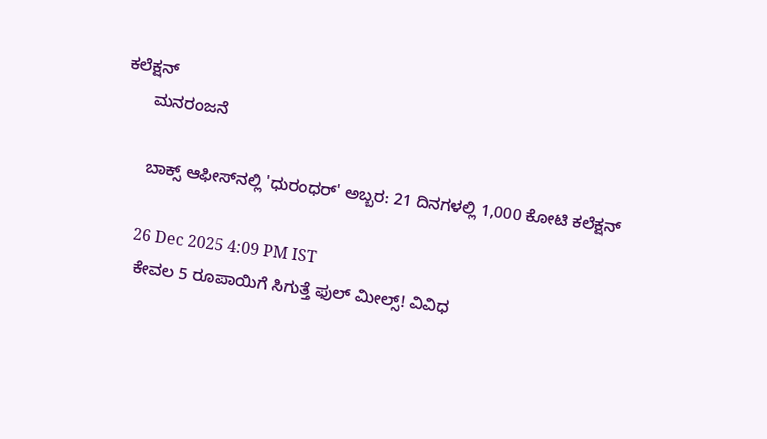ಕಲೆಕ್ಷನ್‌
      ಮನರಂಜನೆ

      ಬಾಕ್ಸ್ ಆಫೀಸ್‌ನಲ್ಲಿ 'ಧುರಂಧರ್' ಅಬ್ಬರ: 21 ದಿನಗಳಲ್ಲಿ 1,000 ಕೋಟಿ ಕಲೆಕ್ಷನ್‌

      26 Dec 2025 4:09 PM IST
      ಕೇವಲ 5 ರೂಪಾಯಿಗೆ ಸಿಗುತ್ತೆ ಫುಲ್ ಮೀಲ್ಸ್! ವಿವಿಧ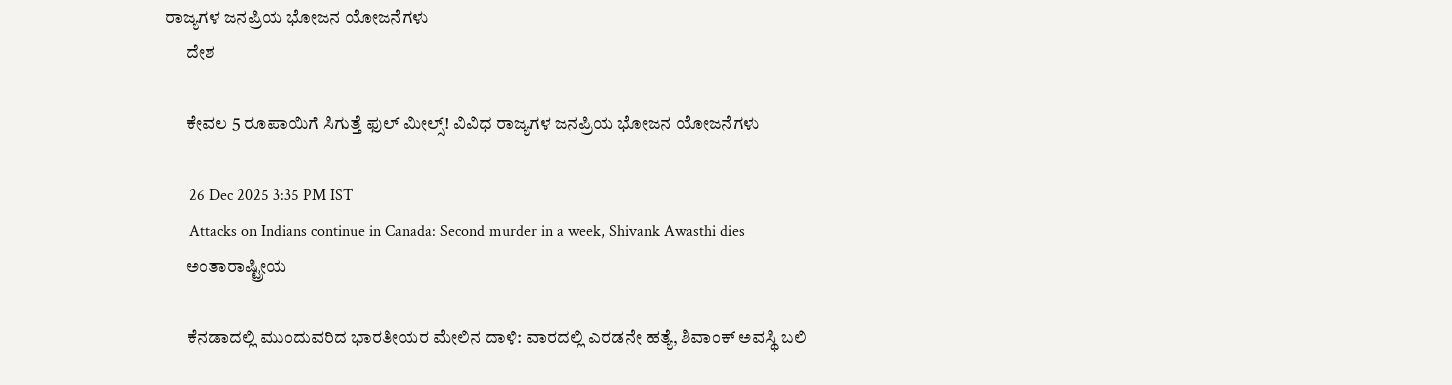ರಾಜ್ಯಗಳ ಜನಪ್ರಿಯ ಭೋಜನ ಯೋಜನೆಗಳು
      ದೇಶ

      ಕೇವಲ 5 ರೂಪಾಯಿಗೆ ಸಿಗುತ್ತೆ ಫುಲ್ ಮೀಲ್ಸ್! ವಿವಿಧ ರಾಜ್ಯಗಳ ಜನಪ್ರಿಯ ಭೋಜನ ಯೋಜನೆಗಳು

      26 Dec 2025 3:35 PM IST
      Attacks on Indians continue in Canada: Second murder in a week, Shivank Awasthi dies
      ಅಂತಾರಾಷ್ಟ್ರೀಯ

      ಕೆನಡಾದಲ್ಲಿ ಮುಂದುವರಿದ ಭಾರತೀಯರ ಮೇಲಿನ ದಾಳಿ: ವಾರದಲ್ಲಿ ಎರಡನೇ ಹತ್ಯೆ, ಶಿವಾಂಕ್ ಅವಸ್ಥಿ ಬಲಿ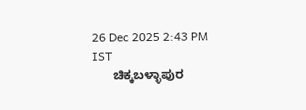26 Dec 2025 2:43 PM IST
      ಚಿಕ್ಕಬಳ್ಳಾಪುರ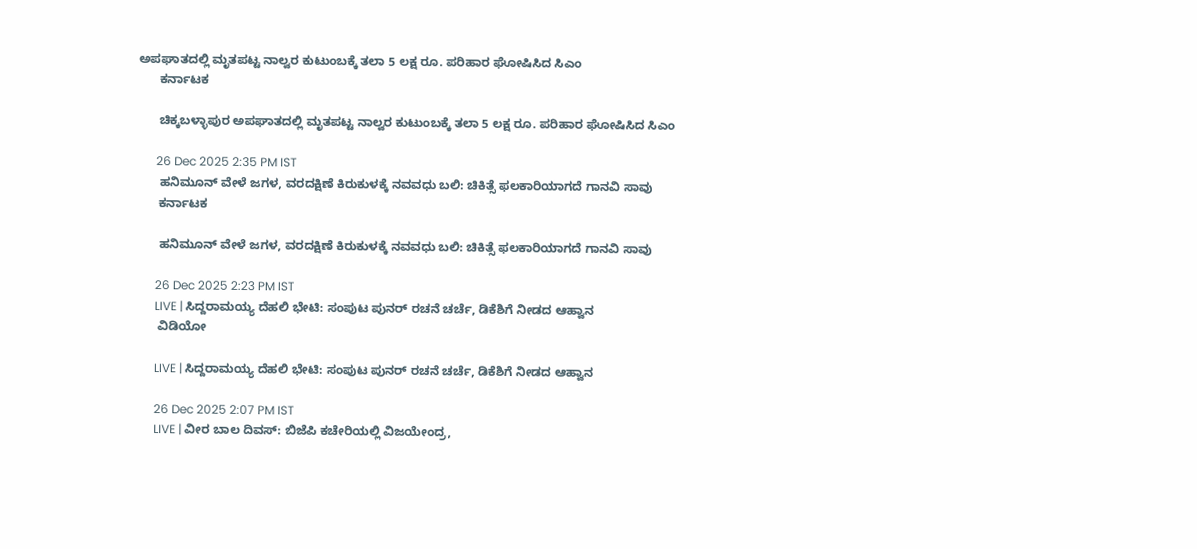ಅಪಘಾತದಲ್ಲಿ ಮೃತಪಟ್ಟ ನಾಲ್ವರ ಕುಟುಂಬಕ್ಕೆ ತಲಾ 5 ಲಕ್ಷ ರೂ. ಪರಿಹಾರ ಘೋಷಿಸಿದ ಸಿಎಂ
      ಕರ್ನಾಟಕ

      ಚಿಕ್ಕಬಳ್ಳಾಪುರ ಅಪಘಾತದಲ್ಲಿ ಮೃತಪಟ್ಟ ನಾಲ್ವರ ಕುಟುಂಬಕ್ಕೆ ತಲಾ 5 ಲಕ್ಷ ರೂ. ಪರಿಹಾರ ಘೋಷಿಸಿದ ಸಿಎಂ

      26 Dec 2025 2:35 PM IST
      ಹನಿಮೂನ್ ವೇಳೆ ಜಗಳ, ವರದಕ್ಷಿಣೆ ಕಿರುಕುಳಕ್ಕೆ ನವವಧು ಬಲಿ: ಚಿಕಿತ್ಸೆ ಫಲಕಾರಿಯಾಗದೆ ಗಾನವಿ ಸಾವು
      ಕರ್ನಾಟಕ

      ಹನಿಮೂನ್ ವೇಳೆ ಜಗಳ, ವರದಕ್ಷಿಣೆ ಕಿರುಕುಳಕ್ಕೆ ನವವಧು ಬಲಿ: ಚಿಕಿತ್ಸೆ ಫಲಕಾರಿಯಾಗದೆ ಗಾನವಿ ಸಾವು

      26 Dec 2025 2:23 PM IST
      LIVE | ಸಿದ್ದರಾಮಯ್ಯ ದೆಹಲಿ ಭೇಟಿ: ಸಂಪುಟ ಪುನರ್ ರಚನೆ ಚರ್ಚೆ, ಡಿಕೆಶಿಗೆ ನೀಡದ ಆಹ್ವಾನ
      ವಿಡಿಯೋ

      LIVE | ಸಿದ್ದರಾಮಯ್ಯ ದೆಹಲಿ ಭೇಟಿ: ಸಂಪುಟ ಪುನರ್ ರಚನೆ ಚರ್ಚೆ, ಡಿಕೆಶಿಗೆ ನೀಡದ ಆಹ್ವಾನ

      26 Dec 2025 2:07 PM IST
      LIVE | ವೀರ ಬಾಲ ದಿವಸ್: ಬಿಜೆಪಿ ಕಚೇರಿಯಲ್ಲಿ ವಿಜಯೇಂದ್ರ,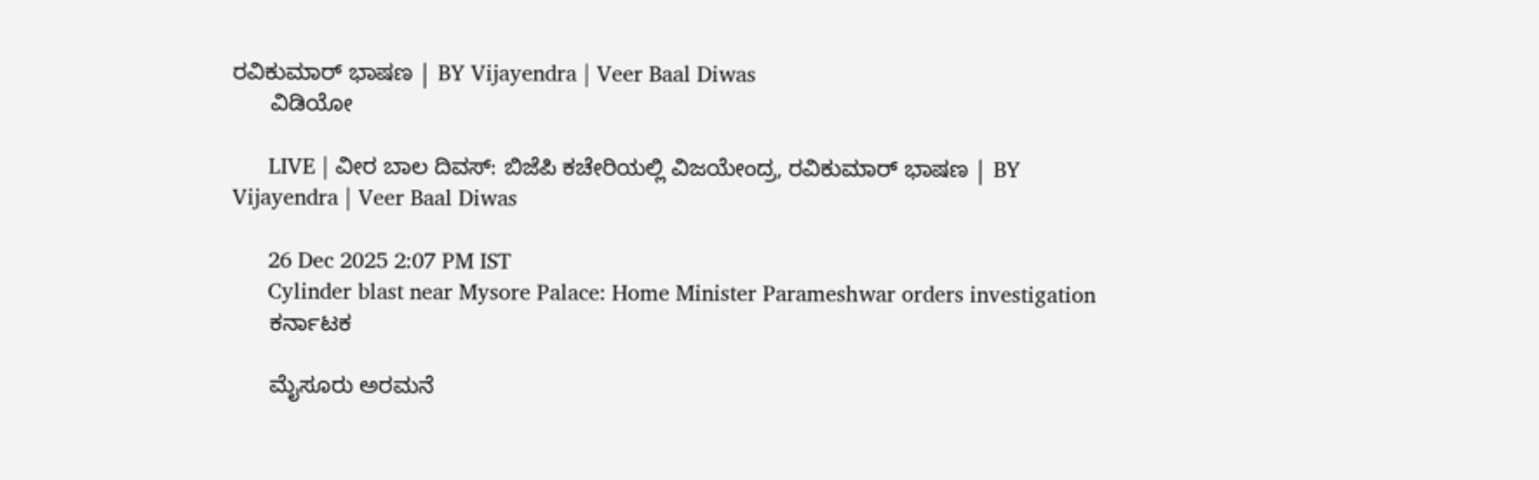ರವಿಕುಮಾರ್ ಭಾಷಣ | BY Vijayendra | Veer Baal Diwas
      ವಿಡಿಯೋ

      LIVE | ವೀರ ಬಾಲ ದಿವಸ್: ಬಿಜೆಪಿ ಕಚೇರಿಯಲ್ಲಿ ವಿಜಯೇಂದ್ರ, ರವಿಕುಮಾರ್ ಭಾಷಣ | BY Vijayendra | Veer Baal Diwas

      26 Dec 2025 2:07 PM IST
      Cylinder blast near Mysore Palace: Home Minister Parameshwar orders investigation
      ಕರ್ನಾಟಕ

      ಮೈಸೂರು ಅರಮನೆ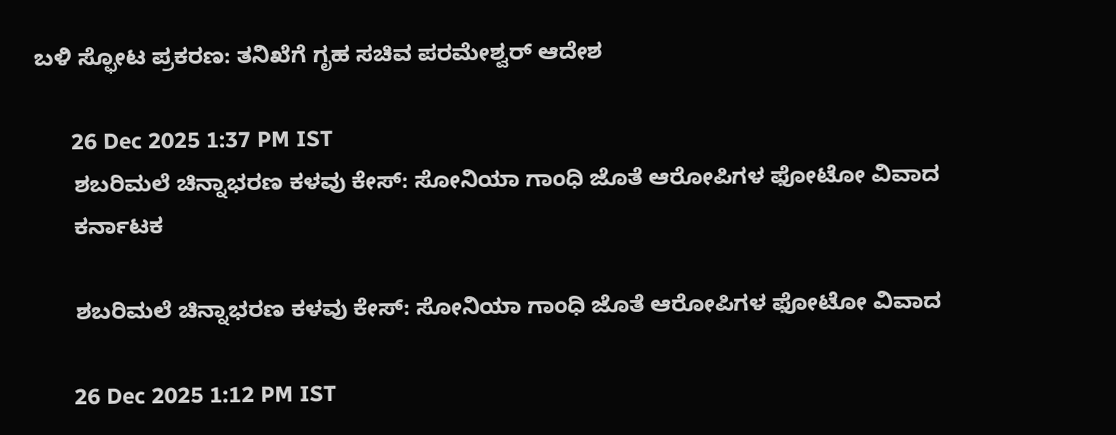ಬಳಿ ಸ್ಫೋಟ ಪ್ರಕರಣ: ತನಿಖೆಗೆ ಗೃಹ ಸಚಿವ ಪರಮೇಶ್ವರ್ ಆದೇಶ

      26 Dec 2025 1:37 PM IST
      ಶಬರಿಮಲೆ ಚಿನ್ನಾಭರಣ ಕಳವು ಕೇಸ್‌: ಸೋನಿಯಾ ಗಾಂಧಿ ಜೊತೆ ಆರೋಪಿಗಳ ಫೋಟೋ ವಿವಾದ
      ಕರ್ನಾಟಕ

      ಶಬರಿಮಲೆ ಚಿನ್ನಾಭರಣ ಕಳವು ಕೇಸ್‌: ಸೋನಿಯಾ ಗಾಂಧಿ ಜೊತೆ ಆರೋಪಿಗಳ ಫೋಟೋ ವಿವಾದ

      26 Dec 2025 1:12 PM IST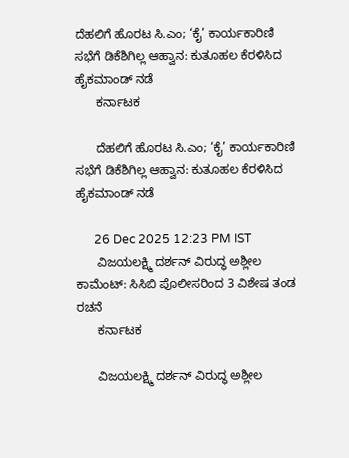ದೆಹಲಿಗೆ ಹೊರಟ ಸಿ.ಎಂ; ‘ಕೈ’ ಕಾರ್ಯಕಾರಿಣಿ ಸಭೆಗೆ ಡಿಕೆಶಿಗಿಲ್ಲ ಆಹ್ವಾನ: ಕುತೂಹಲ ಕೆರಳಿಸಿದ ಹೈಕಮಾಂಡ್ ನಡೆ
      ಕರ್ನಾಟಕ

      ದೆಹಲಿಗೆ ಹೊರಟ ಸಿ.ಎಂ; ‘ಕೈ’ ಕಾರ್ಯಕಾರಿಣಿ ಸಭೆಗೆ ಡಿಕೆಶಿಗಿಲ್ಲ ಆಹ್ವಾನ: ಕುತೂಹಲ ಕೆರಳಿಸಿದ ಹೈಕಮಾಂಡ್ ನಡೆ

      26 Dec 2025 12:23 PM IST
      ವಿಜಯಲಕ್ಷ್ಮಿ ದರ್ಶನ್ ವಿರುದ್ಧ ಅಶ್ಲೀಲ ಕಾಮೆಂಟ್: ಸಿಸಿಬಿ ಪೊಲೀಸರಿಂದ 3 ವಿಶೇಷ ತಂಡ ರಚನೆ
      ಕರ್ನಾಟಕ

      ವಿಜಯಲಕ್ಷ್ಮಿ ದರ್ಶನ್ ವಿರುದ್ಧ ಅಶ್ಲೀಲ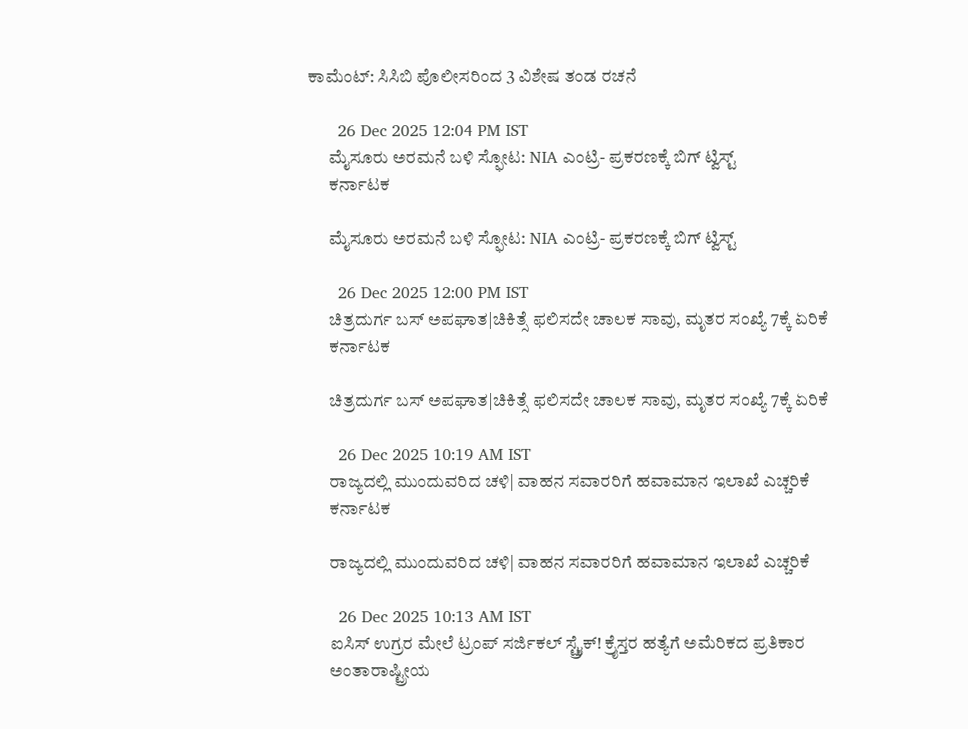ಕಾಮೆಂಟ್: ಸಿಸಿಬಿ ಪೊಲೀಸರಿಂದ 3 ವಿಶೇಷ ತಂಡ ರಚನೆ

      26 Dec 2025 12:04 PM IST
      ಮೈಸೂರು ಅರಮನೆ ಬಳಿ ಸ್ಫೋಟ: NIA ಎಂಟ್ರಿ- ಪ್ರಕರಣಕ್ಕೆ ಬಿಗ್‌ ಟ್ವಿಸ್ಟ್‌
      ಕರ್ನಾಟಕ

      ಮೈಸೂರು ಅರಮನೆ ಬಳಿ ಸ್ಫೋಟ: NIA ಎಂಟ್ರಿ- ಪ್ರಕರಣಕ್ಕೆ ಬಿಗ್‌ ಟ್ವಿಸ್ಟ್‌

      26 Dec 2025 12:00 PM IST
      ಚಿತ್ರದುರ್ಗ ಬಸ್ ಅಪಘಾತ|ಚಿಕಿತ್ಸೆ ಫಲಿಸದೇ ಚಾಲಕ ಸಾವು, ಮೃತರ ಸಂಖ್ಯೆ 7ಕ್ಕೆ ಏರಿಕೆ
      ಕರ್ನಾಟಕ

      ಚಿತ್ರದುರ್ಗ ಬಸ್ ಅಪಘಾತ|ಚಿಕಿತ್ಸೆ ಫಲಿಸದೇ ಚಾಲಕ ಸಾವು, ಮೃತರ ಸಂಖ್ಯೆ 7ಕ್ಕೆ ಏರಿಕೆ

      26 Dec 2025 10:19 AM IST
      ರಾಜ್ಯದಲ್ಲಿ ಮುಂದುವರಿದ ಚಳಿ| ವಾಹನ ಸವಾರರಿಗೆ ಹವಾಮಾನ ಇಲಾಖೆ ಎಚ್ಚರಿಕೆ
      ಕರ್ನಾಟಕ

      ರಾಜ್ಯದಲ್ಲಿ ಮುಂದುವರಿದ ಚಳಿ| ವಾಹನ ಸವಾರರಿಗೆ ಹವಾಮಾನ ಇಲಾಖೆ ಎಚ್ಚರಿಕೆ

      26 Dec 2025 10:13 AM IST
      ಐಸಿಸ್ ಉಗ್ರರ ಮೇಲೆ ಟ್ರಂಪ್ ಸರ್ಜಿಕಲ್ ಸ್ಟ್ರೈಕ್! ಕ್ರೈಸ್ತರ ಹತ್ಯೆಗೆ ಅಮೆರಿಕದ ಪ್ರತಿಕಾರ
      ಅಂತಾರಾಷ್ಟ್ರೀಯ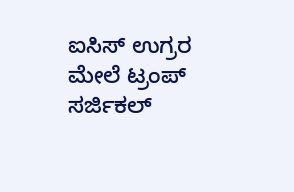ಐಸಿಸ್ ಉಗ್ರರ ಮೇಲೆ ಟ್ರಂಪ್ ಸರ್ಜಿಕಲ್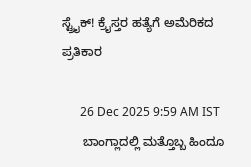ಸ್ಟ್ರೈಕ್! ಕ್ರೈಸ್ತರ ಹತ್ಯೆಗೆ ಅಮೆರಿಕದ ಪ್ರತಿಕಾರ

      26 Dec 2025 9:59 AM IST
      ಬಾಂಗ್ಲಾದಲ್ಲಿ ಮತ್ತೊಬ್ಬ ಹಿಂದೂ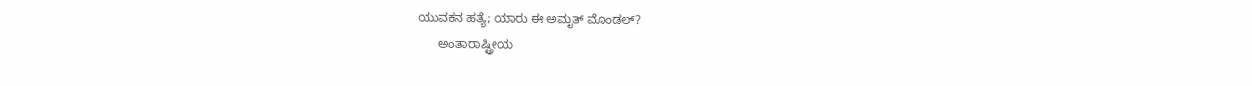ಯುವಕನ ಹತ್ಯೆ; ಯಾರು ಈ ಅಮೃತ್ ಮೊಂಡಲ್?
      ಅಂತಾರಾಷ್ಟ್ರೀಯ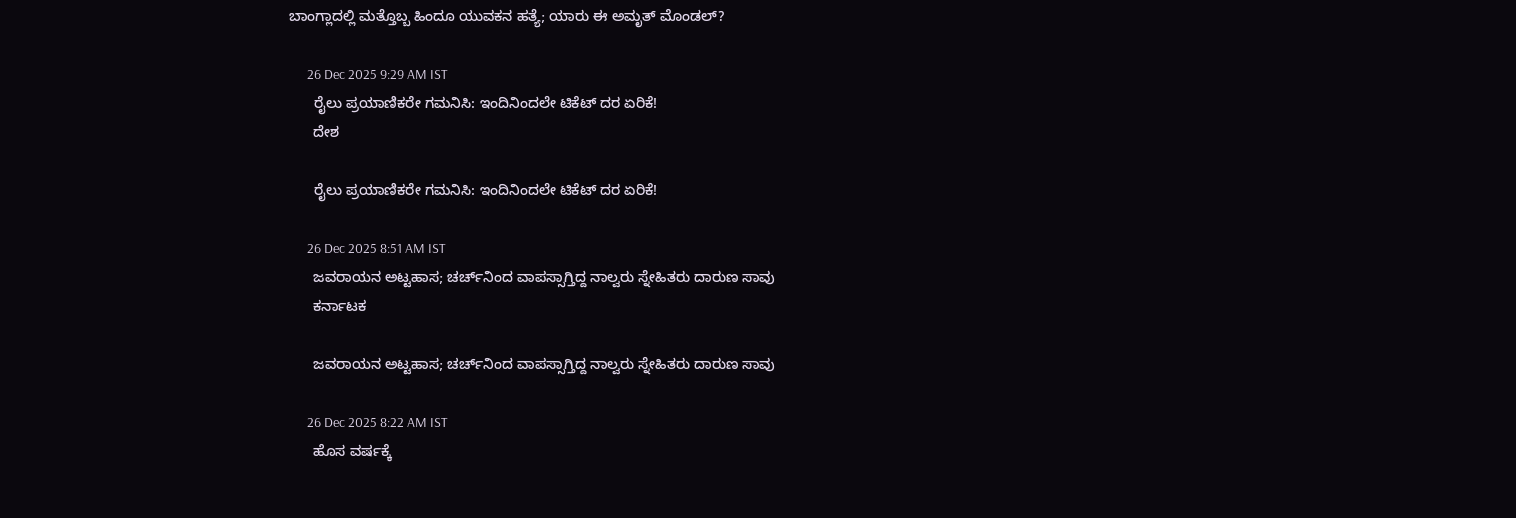ಬಾಂಗ್ಲಾದಲ್ಲಿ ಮತ್ತೊಬ್ಬ ಹಿಂದೂ ಯುವಕನ ಹತ್ಯೆ; ಯಾರು ಈ ಅಮೃತ್ ಮೊಂಡಲ್?

      26 Dec 2025 9:29 AM IST
      ರೈಲು ಪ್ರಯಾಣಿಕರೇ ಗಮನಿಸಿ: ಇಂದಿನಿಂದಲೇ ಟಿಕೆಟ್ ದರ ಏರಿಕೆ!
      ದೇಶ

      ರೈಲು ಪ್ರಯಾಣಿಕರೇ ಗಮನಿಸಿ: ಇಂದಿನಿಂದಲೇ ಟಿಕೆಟ್ ದರ ಏರಿಕೆ!

      26 Dec 2025 8:51 AM IST
      ಜವರಾಯನ ಅಟ್ಟಹಾಸ; ಚರ್ಚ್‌ನಿಂದ ವಾಪಸ್ಸಾಗ್ತಿದ್ದ ನಾಲ್ವರು ಸ್ನೇಹಿತರು ದಾರುಣ ಸಾವು
      ಕರ್ನಾಟಕ

      ಜವರಾಯನ ಅಟ್ಟಹಾಸ; ಚರ್ಚ್‌ನಿಂದ ವಾಪಸ್ಸಾಗ್ತಿದ್ದ ನಾಲ್ವರು ಸ್ನೇಹಿತರು ದಾರುಣ ಸಾವು

      26 Dec 2025 8:22 AM IST
      ಹೊಸ ವರ್ಷಕ್ಕೆ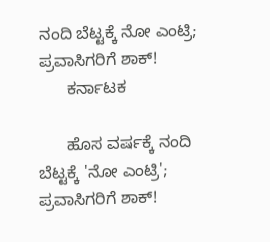ನಂದಿ ಬೆಟ್ಟಕ್ಕೆ ನೋ ಎಂಟ್ರಿ; ಪ್ರವಾಸಿಗರಿಗೆ ಶಾಕ್!
      ಕರ್ನಾಟಕ

      ಹೊಸ ವರ್ಷಕ್ಕೆ ನಂದಿ ಬೆಟ್ಟಕ್ಕೆ 'ನೋ ಎಂಟ್ರಿ'; ಪ್ರವಾಸಿಗರಿಗೆ ಶಾಕ್!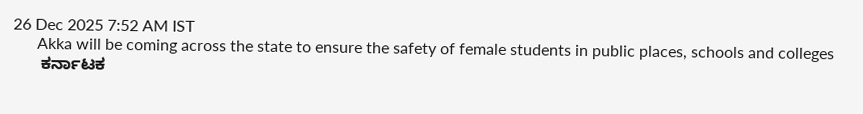26 Dec 2025 7:52 AM IST
      Akka will be coming across the state to ensure the safety of female students in public places, schools and colleges
      ಕರ್ನಾಟಕ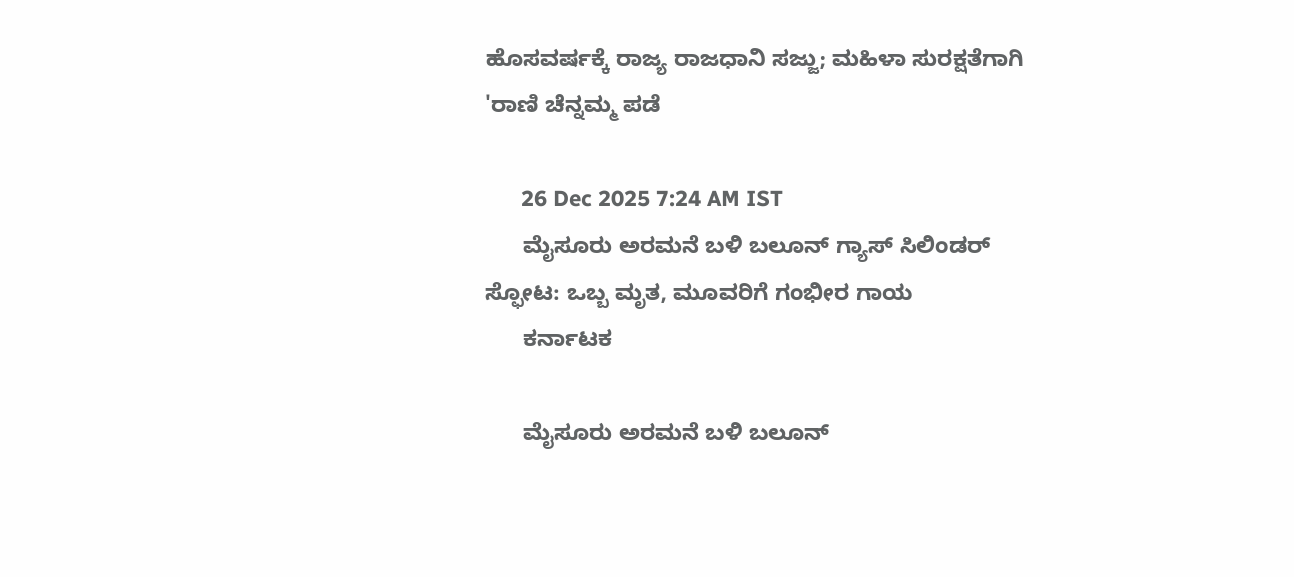ಹೊಸವರ್ಷಕ್ಕೆ ರಾಜ್ಯ ರಾಜಧಾನಿ ಸಜ್ಜು; ಮಹಿಳಾ ಸುರಕ್ಷತೆಗಾಗಿ 'ರಾಣಿ ಚೆನ್ನಮ್ಮ ಪಡೆ

      26 Dec 2025 7:24 AM IST
      ಮೈಸೂರು ಅರಮನೆ ಬಳಿ ಬಲೂನ್ ಗ್ಯಾಸ್ ಸಿಲಿಂಡರ್ ಸ್ಫೋಟ: ಒಬ್ಬ ಮೃತ, ಮೂವರಿಗೆ ಗಂಭೀರ ಗಾಯ
      ಕರ್ನಾಟಕ

      ಮೈಸೂರು ಅರಮನೆ ಬಳಿ ಬಲೂನ್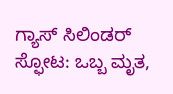ಗ್ಯಾಸ್ ಸಿಲಿಂಡರ್ ಸ್ಫೋಟ: ಒಬ್ಬ ಮೃತ,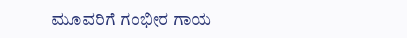ಮೂವರಿಗೆ ಗಂಭೀರ ಗಾಯ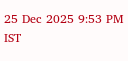25 Dec 2025 9:53 PM IST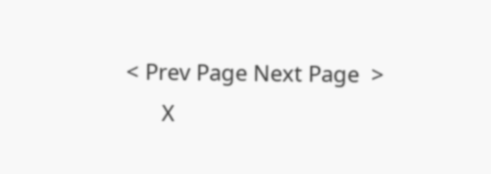< Prev Page Next Page  >
      X